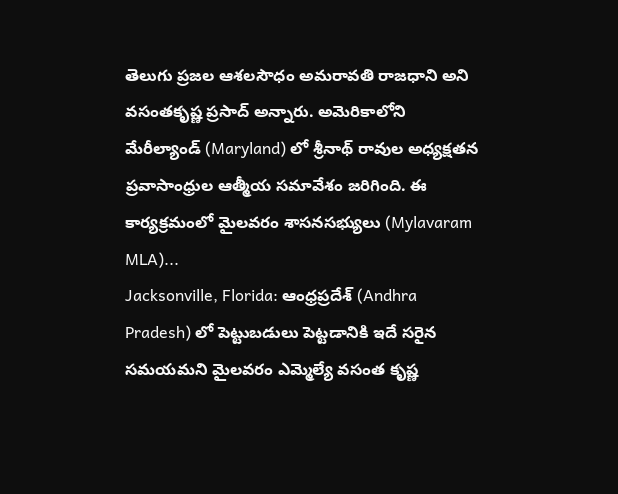తెలుగు ప్రజల ఆశలసౌధం అమరావతి రాజధాని అని వసంతకృష్ణ ప్రసాద్ అన్నారు. అమెరికాలోని మేరీల్యాండ్ (Maryland) లో శ్రీనాథ్ రావుల అధ్యక్షతన ప్రవాసాంధ్రుల ఆత్మీయ సమావేశం జరిగింది. ఈ కార్యక్రమంలో మైలవరం శాసనసభ్యులు (Mylavaram MLA)...
Jacksonville, Florida: ఆంధ్రప్రదేశ్ (Andhra Pradesh) లో పెట్టుబడులు పెట్టడానికి ఇదే సరైన సమయమని మైలవరం ఎమ్మెల్యే వసంత కృష్ణ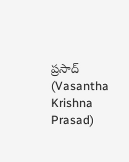ప్రసాద్ (Vasantha Krishna Prasad)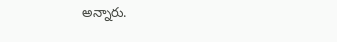అన్నారు.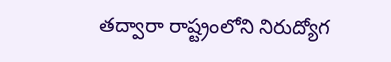తద్వారా రాష్ట్రంలోని నిరుద్యోగ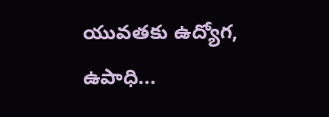యువతకు ఉద్యోగ, ఉపాధి...